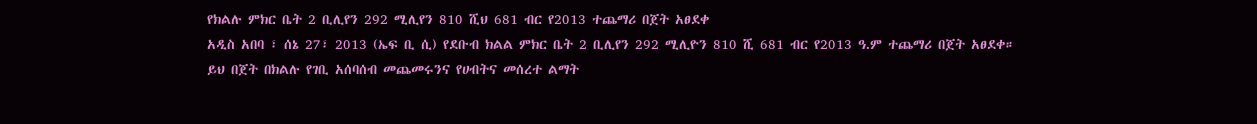የክልሉ ምክር ቤት 2 ቢሊየን 292 ሚሊየን 810 ሺህ 681 ብር የ2013 ተጨማሪ በጀት አፀደቀ
አዲስ አበባ ፣ ሰኔ 27፣ 2013 (ኤፍ ቢ ሲ) የደቡብ ክልል ምክር ቤት 2 ቢሊየን 292 ሚሊዮን 810 ሺ 681 ብር የ2013 ዓ.ም ተጨማሪ በጀት አፀደቀ።
ይህ በጀት በክልሉ የገቢ አሰባሰብ መጨመሩንና የሀብትና መሰረተ ልማት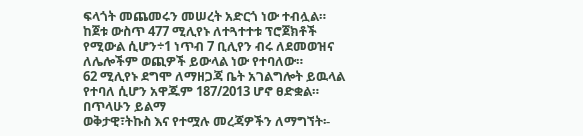ፍላጎት መጨመሩን መሠረት አድርጎ ነው ተብሏል።
ከጀቱ ውስጥ 477 ሚሊየኑ ለተጓተተቱ ፕሮጀክቶች የሚውል ሲሆን÷1 ነጥብ 7 ቢሊየን ብሩ ለደመወዝና ለሌሎችም ወጪዎች ይውላል ነው የተባለው።
62 ሚሊየኑ ደግሞ ለማዘጋጃ ቤት አገልግሎት ይዉላል የተባለ ሲሆን አዋጁም 187/2013 ሆኖ ፀድቋል።
በጥላሁን ይልማ
ወቅታዊ፣ትኩስ እና የተሟሉ መረጃዎችን ለማግኘት፡-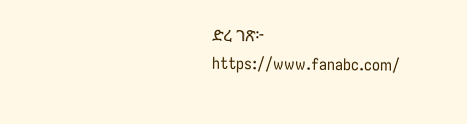ድረ ገጽ፦ https://www.fanabc.com/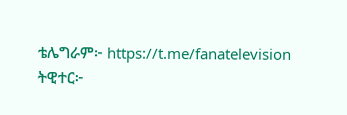ቴሌግራም፦ https://t.me/fanatelevision
ትዊተር፦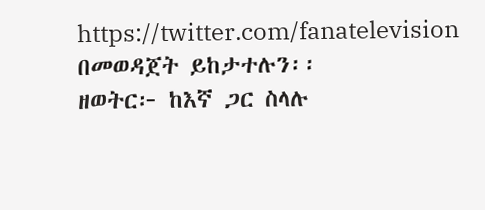https://twitter.com/fanatelevision በመወዳጀት ይከታተሉን፡፡
ዘወትር፦ ከእኛ ጋር ስላሉ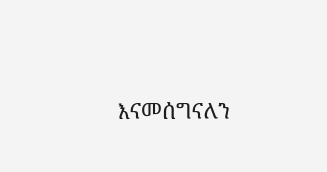እናመሰግናለን